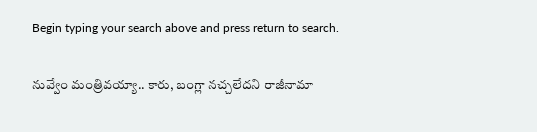Begin typing your search above and press return to search.

నువ్వేం మంత్రివయ్యా.. కారు, బంగ్లా నచ్చలేదని రాజీనామా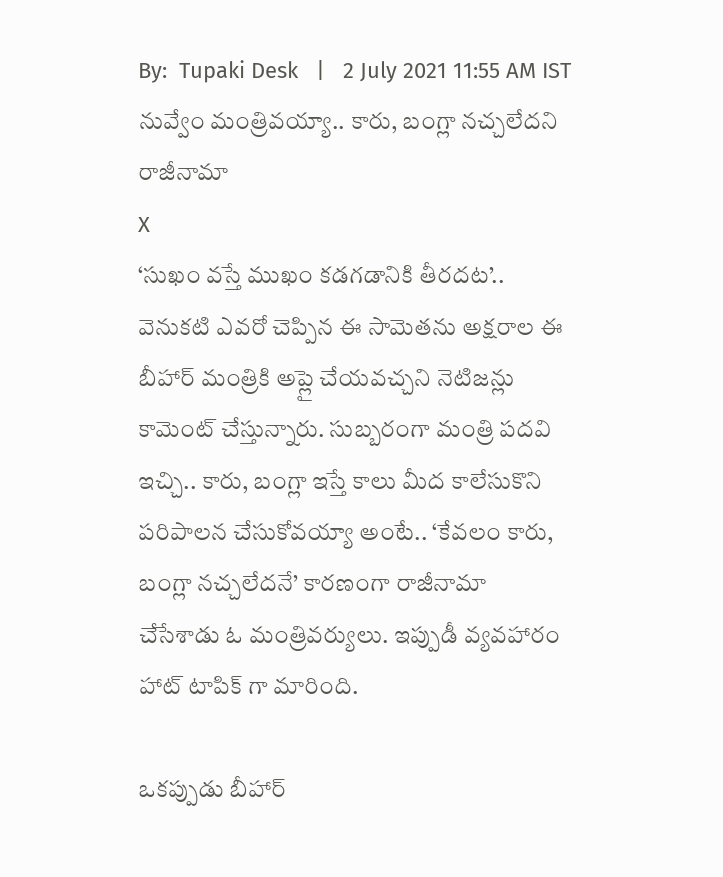By:  Tupaki Desk   |   2 July 2021 11:55 AM IST
నువ్వేం మంత్రివయ్యా.. కారు, బంగ్లా నచ్చలేదని రాజీనామా
X
‘సుఖం వస్తే ముఖం కడగడానికి తీరదట’.. వెనుకటి ఎవరో చెప్పిన ఈ సామెతను అక్షరాల ఈ బీహార్ మంత్రికి అప్లై చేయవచ్చని నెటిజన్లు కామెంట్ చేస్తున్నారు. సుబ్బరంగా మంత్రి పదవి ఇచ్చి.. కారు, బంగ్లా ఇస్తే కాలు మీద కాలేసుకొని పరిపాలన చేసుకోవయ్యా అంటే.. ‘కేవలం కారు, బంగ్లా నచ్చలేదనే’ కారణంగా రాజీనామా చేసేశాడు ఓ మంత్రివర్యులు. ఇప్పుడీ వ్యవహారం హాట్ టాపిక్ గా మారింది.

ఒకప్పుడు బీహార్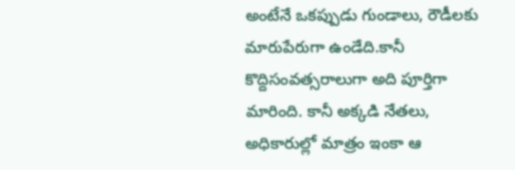అంటేనే ఒకప్పుడు గుండాలు, రౌడీలకు మారుపేరుగా ఉండేది.కానీ కొద్దిసంవత్సరాలుగా అది పూర్తిగా మారింది. కానీ అక్కడి నేతలు, అధికారుల్లో మాత్రం ఇంకా ఆ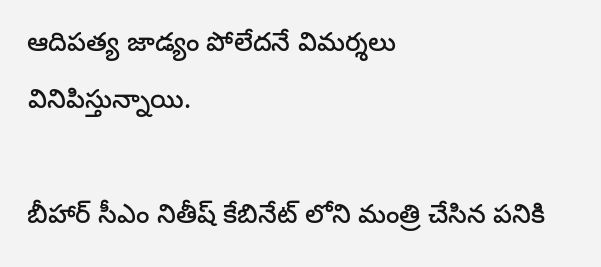ఆదిపత్య జాడ్యం పోలేదనే విమర్శలు వినిపిస్తున్నాయి.

బీహార్ సీఎం నితీష్ కేబినేట్ లోని మంత్రి చేసిన పనికి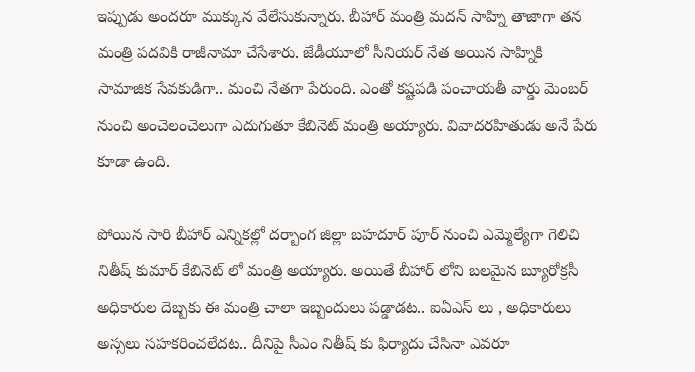ఇప్పుడు అందరూ ముక్కున వేలేసుకున్నారు. బీహార్ మంత్రి మదన్ సాహ్ని తాజాగా తన మంత్రి పదవికి రాజీనామా చేసేశారు. జేడీయూలో సీనియర్ నేత అయిన సాహ్నికి సామాజిక సేవకుడిగా.. మంచి నేతగా పేరుంది. ఎంతో కష్టపడి పంచాయతీ వార్డు మెంబర్ నుంచి అంచెలంచెలుగా ఎదుగుతూ కేబినెట్ మంత్రి అయ్యారు. వివాదరహితుడు అనే పేరు కూడా ఉంది.

పోయిన సారి బీహార్ ఎన్నికల్లో దర్బాంగ జిల్లా బహదూర్ పూర్ నుంచి ఎమ్మెల్యేగా గెలిచి నితీష్ కుమార్ కేబినెట్ లో మంత్రి అయ్యారు. అయితే బీహార్ లోని బలమైన బ్యూరోక్రసీ అధికారుల దెబ్బకు ఈ మంత్రి చాలా ఇబ్బందులు పడ్డాడట.. ఐఏఎస్ లు , అధికారులు అస్సలు సహకరించలేదట.. దీనిపై సీఎం నితీష్ కు ఫిర్యాదు చేసినా ఎవరూ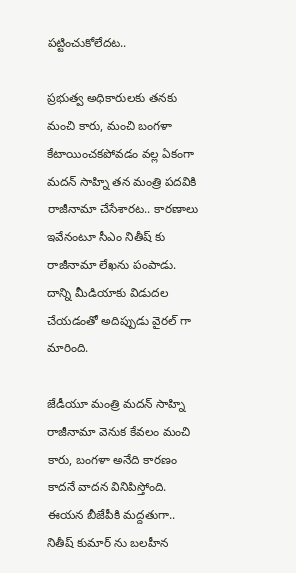పట్టించుకోలేదట..

ప్రభుత్వ అధికారులకు తనకు మంచి కారు, మంచి బంగళా కేటాయించకపోవడం వల్ల ఏకంగా మదన్ సాహ్ని తన మంత్రి పదవికి రాజీనామా చేసేశారట.. కారణాలు ఇవేనంటూ సీఎం నితీష్ కు రాజీనామా లేఖను పంపాడు. దాన్ని మీడియాకు విడుదల చేయడంతో అదిప్పుడు వైరల్ గా మారింది.

జేడీయూ మంత్రి మదన్ సాహ్ని రాజీనామా వెనుక కేవలం మంచి కారు, బంగళా అనేది కారణం కాదనే వాదన వినిపిస్తోంది. ఈయన బీజేపీకి మద్దతుగా.. నితీష్ కుమార్ ను బలహీన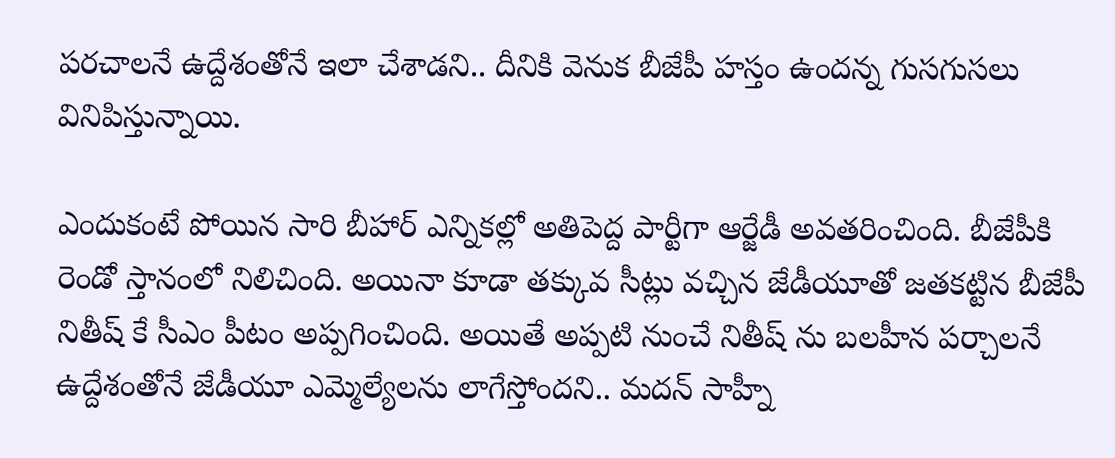పరచాలనే ఉద్దేశంతోనే ఇలా చేశాడని.. దీనికి వెనుక బీజేపీ హస్తం ఉందన్న గుసగుసలు వినిపిస్తున్నాయి.

ఎందుకంటే పోయిన సారి బీహార్ ఎన్నికల్లో అతిపెద్ద పార్టీగా ఆర్జేడీ అవతరించింది. బీజేపీకి రెండో స్తానంలో నిలిచింది. అయినా కూడా తక్కువ సీట్లు వచ్చిన జేడీయూతో జతకట్టిన బీజేపీ నితీష్ కే సీఎం పీటం అప్పగించింది. అయితే అప్పటి నుంచే నితీష్ ను బలహీన పర్చాలనే ఉద్దేశంతోనే జేడీయూ ఎమ్మెల్యేలను లాగేస్తోందని.. మదన్ సాహ్నీ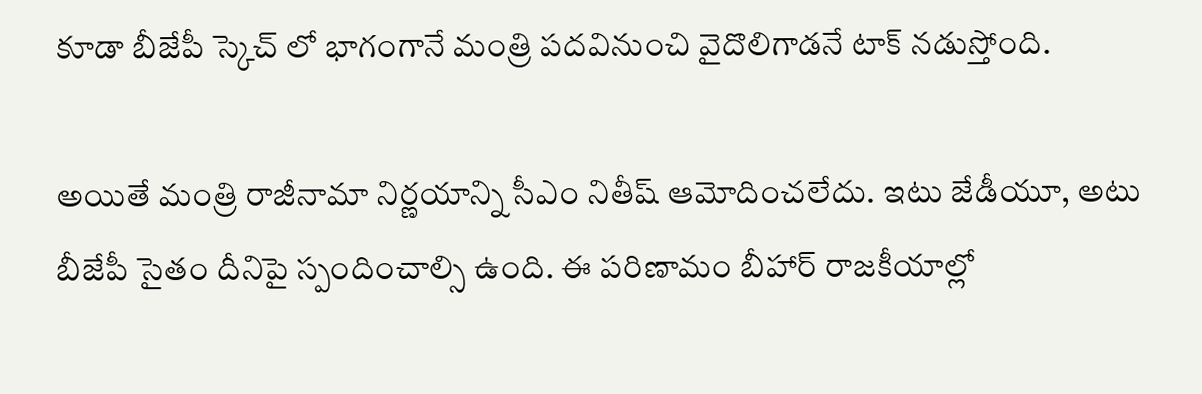కూడా బీజేపీ స్కెచ్ లో భాగంగానే మంత్రి పదవినుంచి వైదొలిగాడనే టాక్ నడుస్తోంది.

అయితే మంత్రి రాజీనామా నిర్ణయాన్ని సీఎం నితీష్ ఆమోదించలేదు. ఇటు జేడీయూ, అటు బీజేపీ సైతం దీనిపై స్పందించాల్సి ఉంది. ఈ పరిణామం బీహార్ రాజకీయాల్లో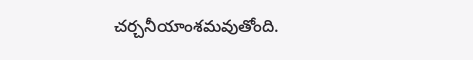చర్చనీయాంశమవుతోంది.